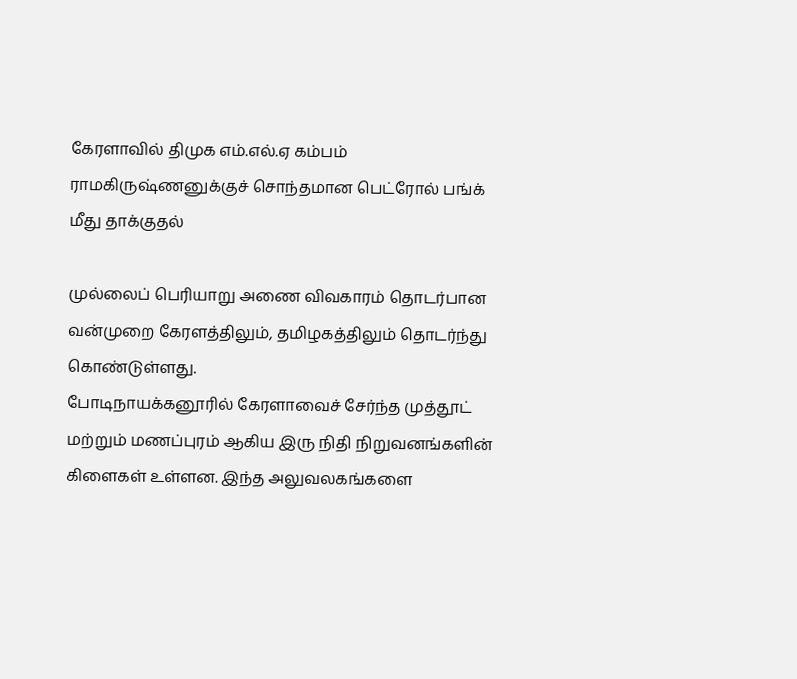கேரளாவில் திமுக எம்.எல்.ஏ கம்பம் ராமகிருஷ்ணனுக்குச் சொந்தமான பெட்ரோல் பங்க் மீது தாக்குதல்

முல்லைப் பெரியாறு அணை விவகாரம் தொடர்பான வன்முறை கேரளத்திலும், தமிழகத்திலும் தொடர்ந்து கொண்டுள்ளது.
போடிநாயக்கனூரில் கேரளாவைச் சேர்ந்த முத்தூட் மற்றும் மணப்புரம் ஆகிய இரு நிதி நிறுவனங்களின் கிளைகள் உள்ளன. இந்த அலுவலகங்களை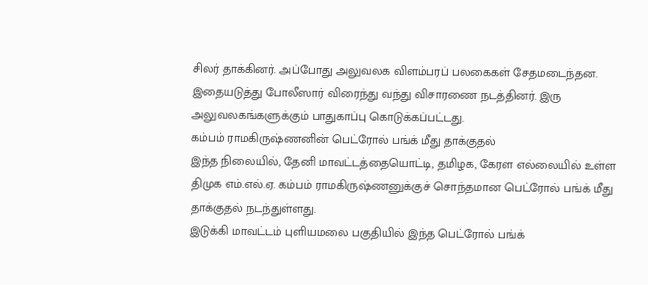சிலர் தாக்கினர். அப்போது அலுவலக விளம்பரப் பலகைகள் சேதமடைந்தன. இதையடுத்து போலீஸார் விரைந்து வந்து விசாரணை நடத்தினர். இரு அலுவலகங்களுக்கும் பாதுகாப்பு கொடுக்கப்பட்டது.
கம்பம் ராமகிருஷ்ணனின் பெட்ரோல் பங்க் மீது தாக்குதல்
இந்த நிலையில், தேனி மாவட்டத்தையொட்டி, தமிழக, கேரள எல்லையில் உள்ள திமுக எம்.எல்.ஏ. கம்பம் ராமகிருஷ்ணனுக்குச் சொந்தமான பெட்ரோல் பங்க் மீது தாக்குதல் நடந்துள்ளது.
இடுக்கி மாவட்டம் புளியமலை பகுதியில் இந்த பெட்ரோல் பங்க்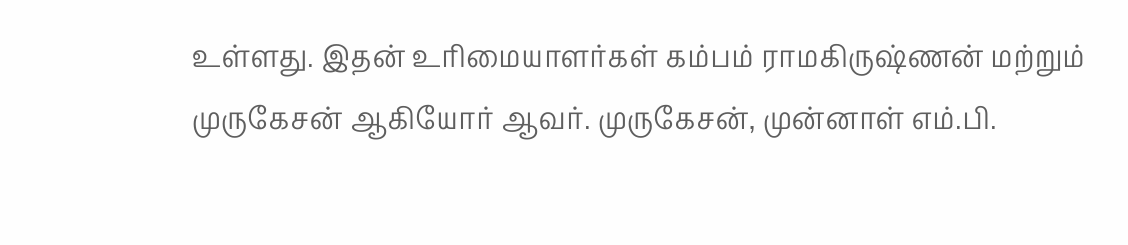உள்ளது. இதன் உரிமையாளர்கள் கம்பம் ராமகிருஷ்ணன் மற்றும் முருகேசன் ஆகியோர் ஆவர். முருகேசன், முன்னாள் எம்.பி.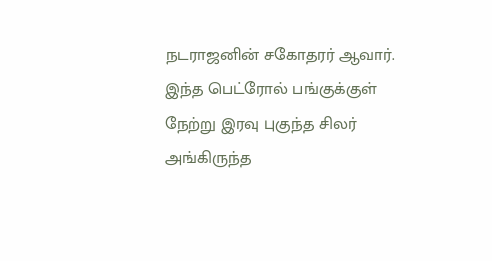நடராஜனின் சகோதரர் ஆவார்.
இந்த பெட்ரோல் பங்குக்குள் நேற்று இரவு புகுந்த சிலர் அங்கிருந்த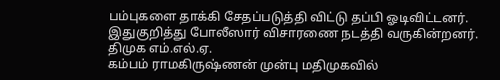பம்புகளை தாக்கி சேதப்படுத்தி விட்டு தப்பி ஓடிவிட்டனர்.
இதுகுறித்து போலீஸார் விசாரணை நடத்தி வருகின்றனர்.
திமுக எம்.எல்.ஏ.
கம்பம் ராமகிருஷ்ணன் முன்பு மதிமுகவில்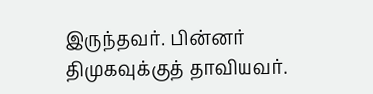இருந்தவர். பின்னர் திமுகவுக்குத் தாவியவர்.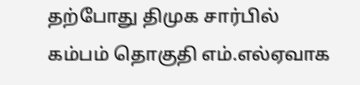தற்போது திமுக சார்பில் கம்பம் தொகுதி எம்.எல்ஏவாக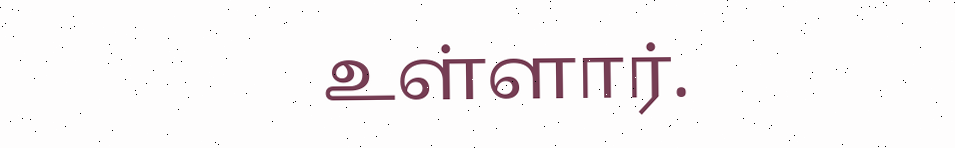உள்ளார்.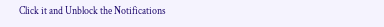Click it and Unblock the Notifications